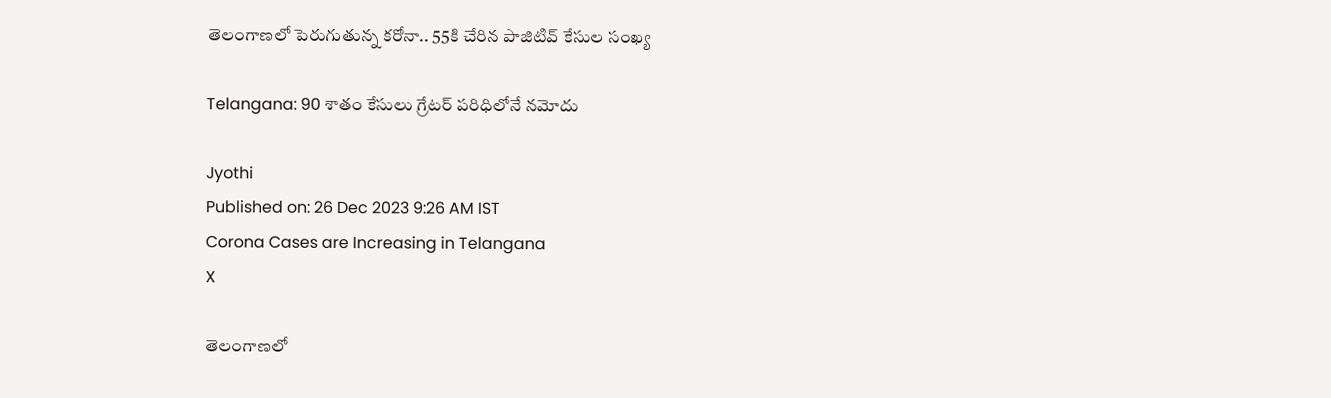తెలంగాణలో పెరుగుతున్న కరోనా.. 55కి చేరిన పాజిటివ్ కేసుల సంఖ్య

Telangana: 90 శాతం కేసులు గ్రేటర్ పరిధిలోనే నమోదు

Jyothi
Published on: 26 Dec 2023 9:26 AM IST
Corona Cases are Increasing in Telangana
X

తెలంగాణలో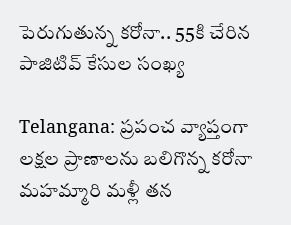పెరుగుతున్న కరోనా.. 55కి చేరిన పాజిటివ్ కేసుల సంఖ్య

Telangana: ప్రపంచ వ్యాప్తంగా లక్షల ప్రాణాలను బలిగొన్న కరోనా మహమ్మారి మళ్లీ తన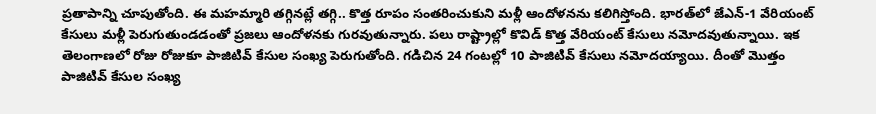ప్రతాపాన్ని చూపుతోంది. ఈ మహమ్మారి తగ్గినట్లే తగ్గి.. కొత్త రూపం సంతరించుకుని మళ్లీ ఆందోళనను కలిగిస్తోంది. భారత్‌లో జేఎన్-1 వేరియంట్ కేసులు మళ్లీ పెరుగుతుండడంతో ప్రజలు ఆందోళనకు గురవుతున్నారు. పలు రాష్ట్రాల్లో కొవిడ్ కొత్త వేరియంట్ కేసులు నమోదవుతున్నాయి. ఇక తెలంగాణలో రోజు రోజుకూ పాజిటివ్ కేసుల సంఖ్య పెరుగుతోంది. గడిచిన 24 గంటల్లో 10 పాజిటివ్‌ కేసులు నమోదయ్యాయి. దీంతో మొత్తం పాజిటివ్ కేసుల సంఖ్య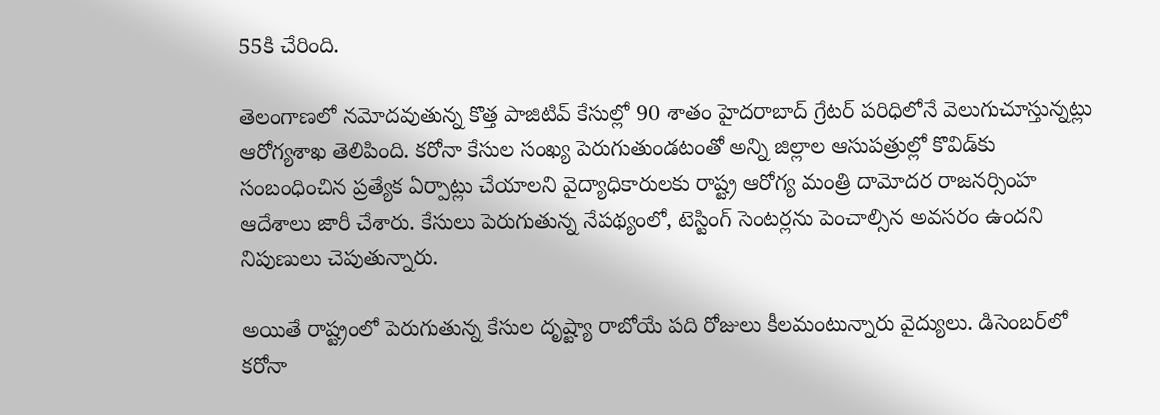55కి చేరింది.

తెలంగాణలో నమోదవుతున్న కొత్త పాజిటివ్ కేసుల్లో 90 శాతం హైదరాబాద్ గ్రేటర్ పరిధిలోనే వెలుగుచూస్తున్నట్లు ఆరోగ్యశాఖ తెలిపింది. కరోనా కేసుల సంఖ్య పెరుగుతుండటంతో అన్ని జిల్లాల ఆసుపత్రుల్లో కొవిడ్‌కు సంబంధించిన ప్రత్యేక ఏర్పాట్లు చేయాలని వైద్యాధికారులకు రాష్ట్ర ఆరోగ్య మంత్రి దామోదర రాజనర్సింహ ఆదేశాలు జారీ చేశారు. కేసులు పెరుగుతున్న నేపథ్యంలో, టెస్టింగ్ సెంటర్లను పెంచాల్సిన అవసరం ఉందని నిపుణులు చెపుతున్నారు.

అయితే రాష్ట్రంలో పెరుగుతున్న కేసుల దృష్ట్యా రాబోయే పది రోజులు కీలమంటున్నారు వైద్యులు. డిసెంబర్‌లో కరోనా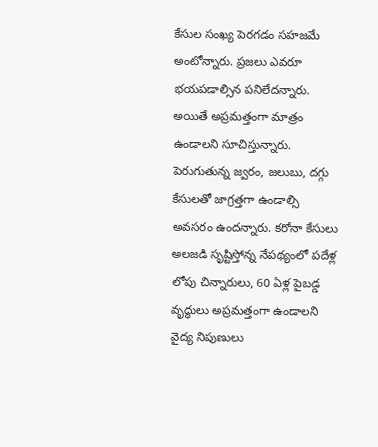కేసుల సంఖ్య పెరగడం సహజమే అంటోన్నారు. ప్రజలు ఎవరూ భయపడాల్సిన పనిలేదన్నారు. అయితే అప్రమత్తంగా మాత్రం ఉండాలని సూచిస్తున్నారు. పెరుగుతున్న జ్వరం, జలుబు, దగ్గు కేసులతో జాగ్రత్తగా ఉండాల్సి అవసరం ఉందన్నారు. కరోనా కేసులు అలజడి సృష్టిస్తోన్న నేపథ్యంలో పదేళ్ల లోపు చిన్నారులు, 60 ఏళ్ల పైబడ్డ వృద్ధులు అప్రమత్తంగా ఉండాలని వైద్య నిపుణులు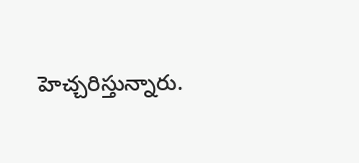హెచ్చరిస్తున్నారు.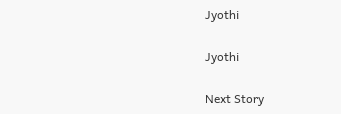Jyothi

Jyothi

Next Story